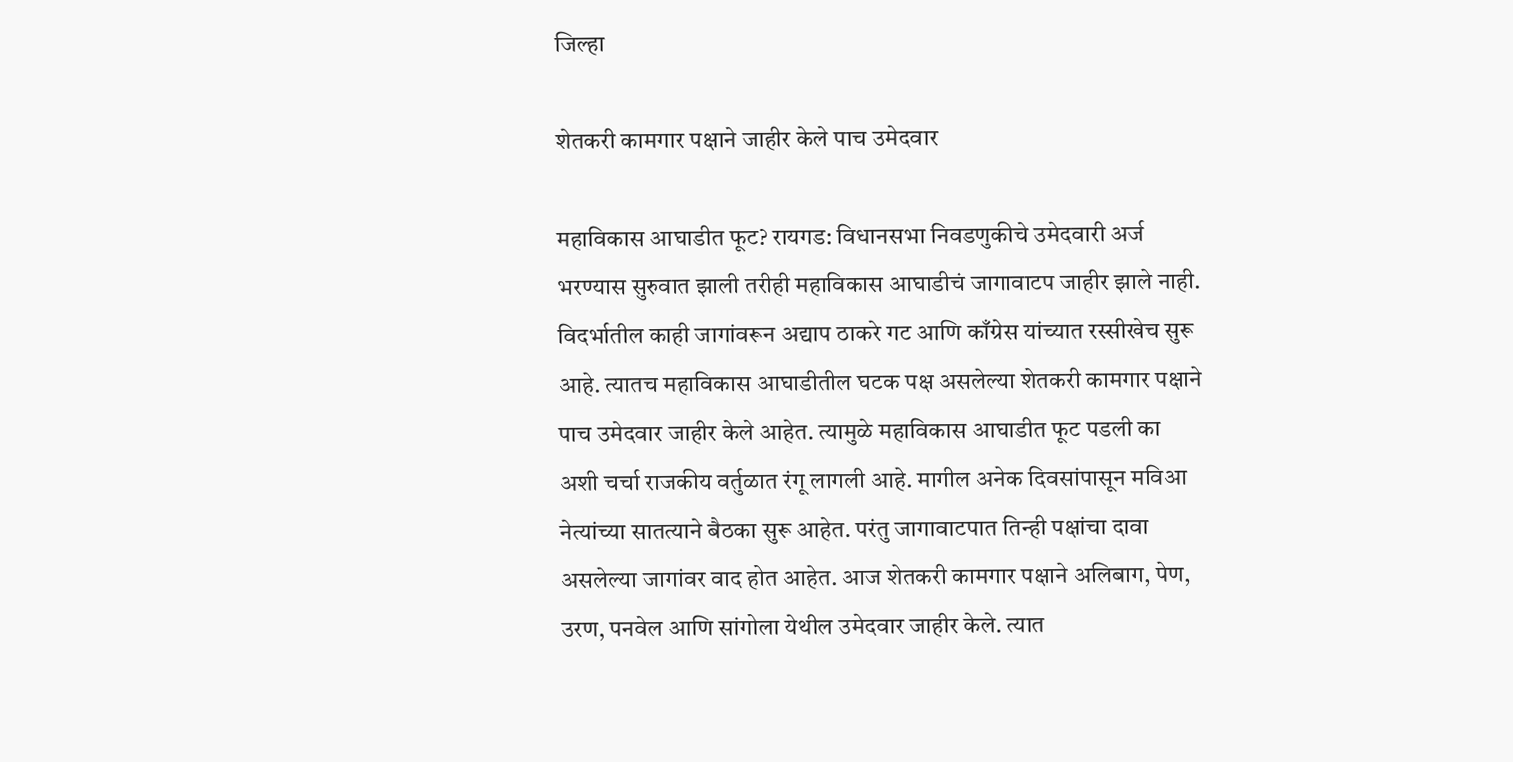जिल्हा

शेतकरी कामगार पक्षाने जाहीर केले पाच उमेदवार

महाविकास आघाडीत फूट? रायगड: विधानसभा निवडणुकीचे उमेदवारी अर्ज भरण्यास सुरुवात झाली तरीही महाविकास आघाडीचं जागावाटप जाहीर झाले नाही. विदर्भातील काही जागांवरून अद्याप ठाकरे गट आणि काँग्रेस यांच्यात रस्सीखेच सुरू आहे. त्यातच महाविकास आघाडीतील घटक पक्ष असलेल्या शेतकरी कामगार पक्षाने पाच उमेदवार जाहीर केले आहेत. त्यामुळे महाविकास आघाडीत फूट पडली का अशी चर्चा राजकीय वर्तुळात रंगू लागली आहे. मागील अनेक दिवसांपासून मविआ नेत्यांच्या सातत्याने बैठका सुरू आहेत. परंतु जागावाटपात तिन्ही पक्षांचा दावा असलेल्या जागांवर वाद होत आहेत. आज शेतकरी कामगार पक्षाने अलिबाग, पेण, उरण, पनवेल आणि सांगोला येथील उमेदवार जाहीर केले. त्यात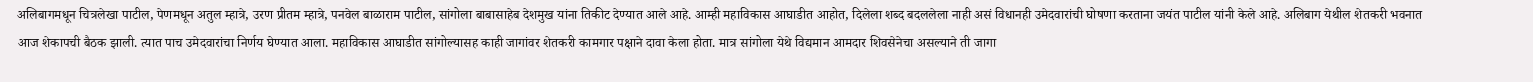अलिबागमधून चित्रलेखा पाटील, पेणमधून अतुल म्हात्रे, उरण प्रीतम म्हात्रे, पनवेल बाळाराम पाटील, सांगोला बाबासाहेब देशमुख यांना तिकीट देण्यात आले आहे. आम्ही महाविकास आघाडीत आहोत, दिलेला शब्द बदललेला नाही असं विधानही उमेदवारांची घोषणा करताना जयंत पाटील यांनी केले आहे. अलिबाग येथील शेतकरी भवनात आज शेकापची बैठक झाली. त्यात पाच उमेदवारांचा निर्णय घेण्यात आला. महाविकास आघाडीत सांगोल्यासह काही जागांवर शेतकरी कामगार पक्षाने दावा केला होता. मात्र सांगोला येथे विद्यमान आमदार शिवसेनेचा असल्याने ती जागा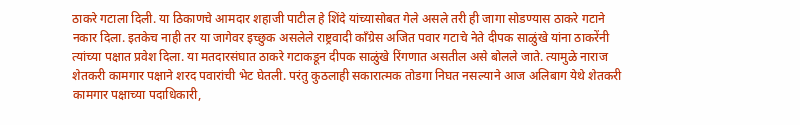ठाकरे गटाला दिली. या ठिकाणचे आमदार शहाजी पाटील हे शिंदे यांच्यासोबत गेले असले तरी ही जागा सोडण्यास ठाकरे गटाने नकार दिला. इतकेच नाही तर या जागेवर इच्छुक असलेले राष्ट्रवादी काँग्रेस अजित पवार गटाचे नेते दीपक साळुंखे यांना ठाकरेंनी त्यांच्या पक्षात प्रवेश दिला. या मतदारसंघात ठाकरे गटाकडून दीपक साळुंखे रिंगणात असतील असे बोलले जाते. त्यामुळे नाराज शेतकरी कामगार पक्षाने शरद पवारांची भेट घेतली. परंतु कुठलाही सकारात्मक तोडगा निघत नसल्याने आज अलिबाग येथे शेतकरी कामगार पक्षाच्या पदाधिकारी,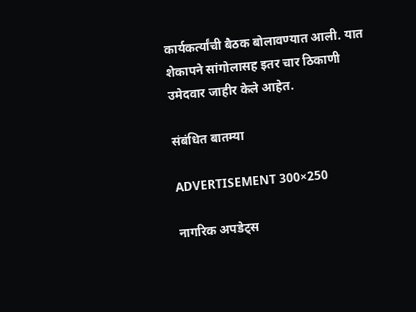कार्यकर्त्यांची बैठक बोलावण्यात आली. यात शेकापने सांगोलासह इतर चार ठिकाणी उमेदवार जाहीर केले आहेत.

संबंधित बातम्या

ADVERTISEMENT 300×250

नागरिक अपडेट्स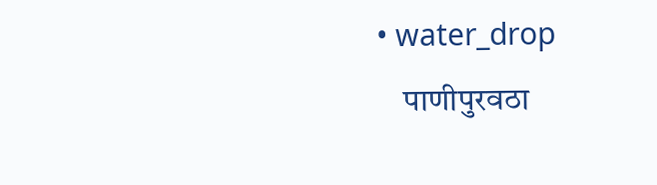• water_drop
    पाणीपुरवठा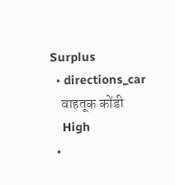Surplus
  • directions_car
    वाहतूक कोंडी
    High
  •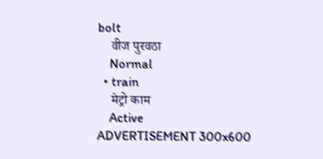bolt
    वीज पुरवठा
    Normal
  • train
    मेट्रो काम
    Active
ADVERTISEMENT 300x600